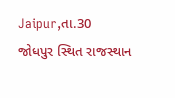Jaipur,તા.30
જોધપુર સ્થિત રાજસ્થાન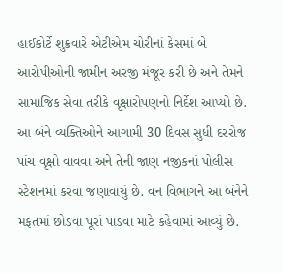હાઈકોર્ટે શુક્રવારે એટીએમ ચોરીનાં કેસમાં બે આરોપીઓની જામીન અરજી મંજૂર કરી છે અને તેમને સામાજિક સેવા તરીકે વૃક્ષારોપણનો નિર્દેશ આપ્યો છે. આ બંને વ્યક્તિઓને આગામી 30 દિવસ સુધી દરરોજ પાંચ વૃક્ષો વાવવા અને તેની જાણ નજીકનાં પોલીસ સ્ટેશનમાં કરવા જણાવાયું છે. વન વિભાગને આ બંનેને મફતમાં છોડવા પૂરાં પાડવા માટે કહેવામાં આવ્યું છે.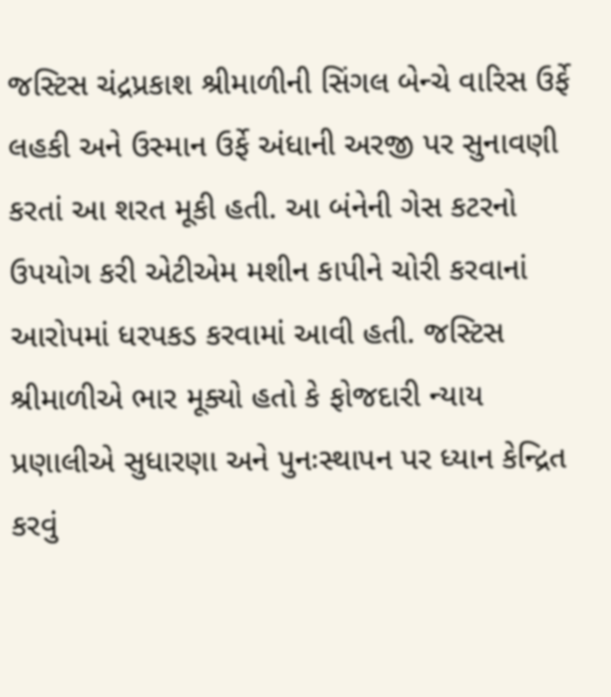જસ્ટિસ ચંદ્રપ્રકાશ શ્રીમાળીની સિંગલ બેન્ચે વારિસ ઉર્ફે લહકી અને ઉસ્માન ઉર્ફે અંધાની અરજી પર સુનાવણી કરતાં આ શરત મૂકી હતી. આ બંનેની ગેસ કટરનો ઉપયોગ કરી એટીએમ મશીન કાપીને ચોરી કરવાનાં આરોપમાં ધરપકડ કરવામાં આવી હતી. જસ્ટિસ શ્રીમાળીએ ભાર મૂક્યો હતો કે ફોજદારી ન્યાય પ્રણાલીએ સુધારણા અને પુનઃસ્થાપન પર ધ્યાન કેન્દ્રિત કરવું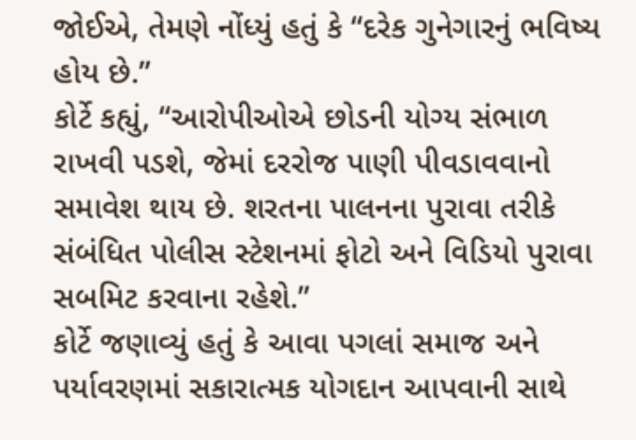જોઈએ, તેમણે નોંધ્યું હતું કે “દરેક ગુનેગારનું ભવિષ્ય હોય છે.”
કોર્ટે કહ્યું, “આરોપીઓએ છોડની યોગ્ય સંભાળ રાખવી પડશે, જેમાં દરરોજ પાણી પીવડાવવાનો સમાવેશ થાય છે. શરતના પાલનના પુરાવા તરીકે સંબંધિત પોલીસ સ્ટેશનમાં ફોટો અને વિડિયો પુરાવા સબમિટ કરવાના રહેશે.”
કોર્ટે જણાવ્યું હતું કે આવા પગલાં સમાજ અને પર્યાવરણમાં સકારાત્મક યોગદાન આપવાની સાથે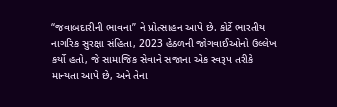“જવાબદારીની ભાવના” ને પ્રોત્સાહન આપે છે. કોર્ટે ભારતીય નાગરિક સુરક્ષા સંહિતા, 2023 હેઠળની જોગવાઈઓનો ઉલ્લેખ કર્યો હતો, જે સામાજિક સેવાને સજાના એક સ્વરૂપ તરીકે માન્યતા આપે છે, અને તેના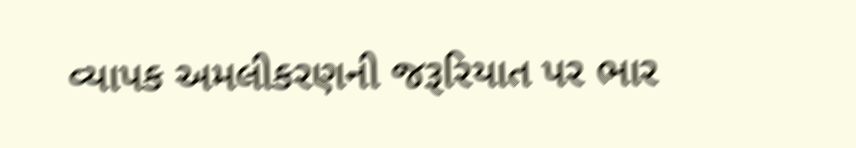વ્યાપક અમલીકરણની જરૂરિયાત પર ભાર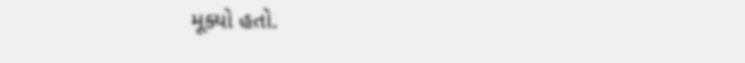મૂક્યો હતો.